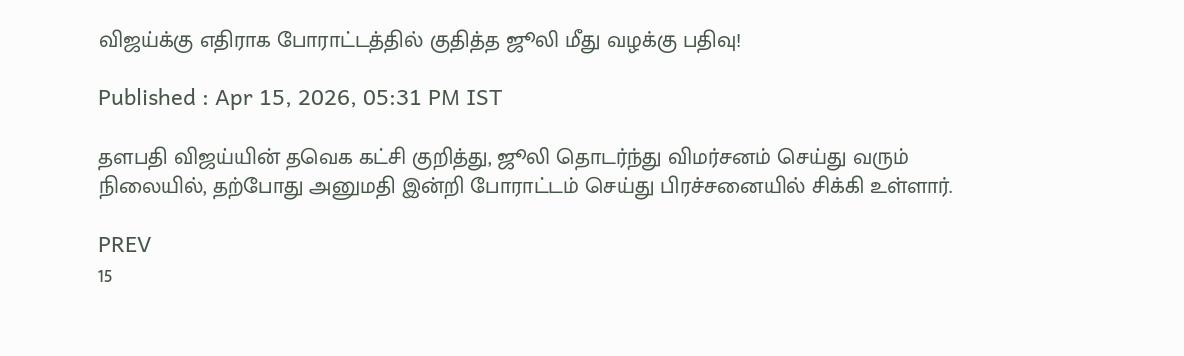விஜய்க்கு எதிராக போராட்டத்தில் குதித்த ஜூலி மீது வழக்கு பதிவு!

Published : Apr 15, 2026, 05:31 PM IST

தளபதி விஜய்யின் தவெக கட்சி குறித்து, ஜூலி தொடர்ந்து விமர்சனம் செய்து வரும் நிலையில், தற்போது அனுமதி இன்றி போராட்டம் செய்து பிரச்சனையில் சிக்கி உள்ளார்.

PREV
15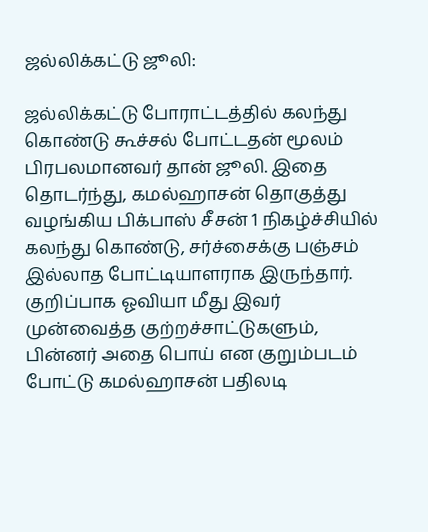ஜல்லிக்கட்டு ஜூலி:

ஜல்லிக்கட்டு போராட்டத்தில் கலந்து கொண்டு கூச்சல் போட்டதன் மூலம் பிரபலமானவர் தான் ஜூலி. இதை தொடர்ந்து, கமல்ஹாசன் தொகுத்து வழங்கிய பிக்பாஸ் சீசன் 1 நிகழ்ச்சியில் கலந்து கொண்டு, சர்ச்சைக்கு பஞ்சம் இல்லாத போட்டியாளராக இருந்தார். குறிப்பாக ஓவியா மீது இவர் முன்வைத்த குற்றச்சாட்டுகளும், பின்னர் அதை பொய் என குறும்படம் போட்டு கமல்ஹாசன் பதிலடி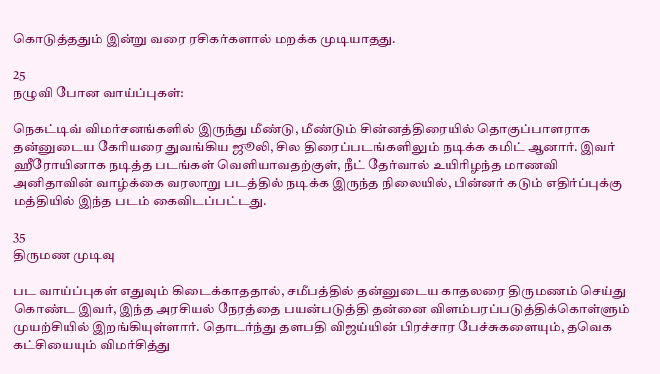கொடுத்ததும் இன்று வரை ரசிகர்களால் மறக்க முடியாதது.

25
நழுவி போன வாய்ப்புகள்:

நெகட்டிவ் விமர்சனங்களில் இருந்து மீண்டு, மீண்டும் சின்னத்திரையில் தொகுப்பாளராக தன்னுடைய கேரியரை துவங்கிய ஜூலி, சில திரைப்படங்களிலும் நடிக்க கமிட் ஆனார். இவர் ஹீரோயினாக நடித்த படங்கள் வெளியாவதற்குள், நீட் தேர்வால் உயிரிழந்த மாணவி அனிதாவின் வாழ்க்கை வரலாறு படத்தில் நடிக்க இருந்த நிலையில், பின்னர் கடும் எதிர்ப்புக்கு மத்தியில் இந்த படம் கைவிடப்பட்டது.

35
திருமண முடிவு

பட வாய்ப்புகள் எதுவும் கிடைக்காததால், சமீபத்தில் தன்னுடைய காதலரை திருமணம் செய்து கொண்ட இவர், இந்த அரசியல் நேரத்தை பயன்படுத்தி தன்னை விளம்பரப்படுத்திக்கொள்ளும் முயற்சியில் இறங்கியுள்ளார். தொடர்ந்து தளபதி விஜய்யின் பிரச்சார பேச்சுகளையும், தவெக கட்சியையும் விமர்சித்து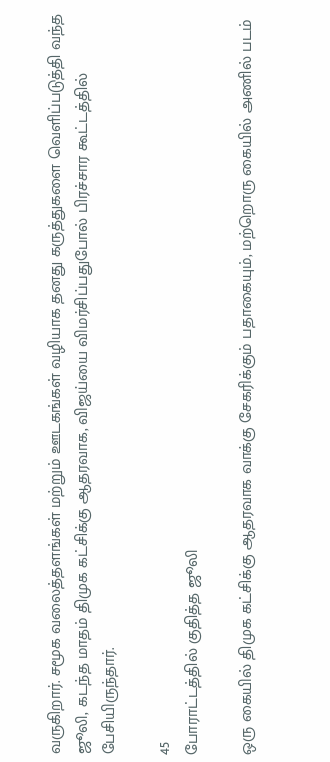வருகிறார். சமூக வலைத்தளங்கள் மற்றும் ஊடகங்கள் வழியாக தனது கருத்துகளை வெளிப்படுத்தி வந்த ஜூலி, கடந்த மாதம் திமுக கட்சிக்கு ஆதரவாக, விஜய்யை விமர்சிப்பதுபோல் பிரச்சார கூட்டத்தில் பேசியிருந்தார்.

45
போராட்டத்தில் குதித்த ஜூலி

ஒரு கையில் திமுக கட்சிக்கு ஆதரவாக வாக்கு சேகரிக்கும் பதாகையும், மற்றொரு கையில் அணில் படம்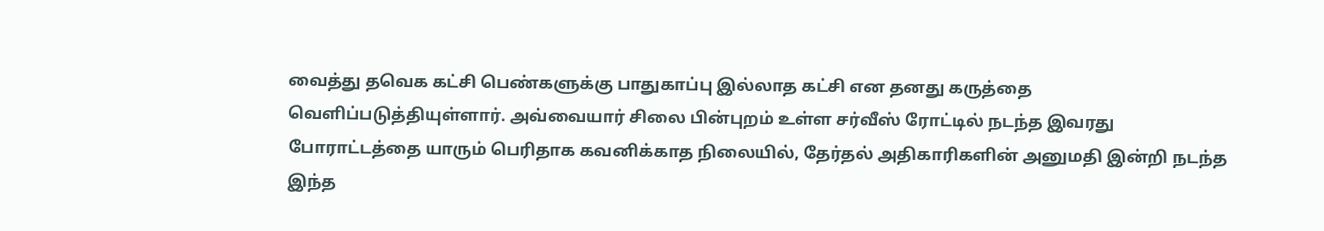வைத்து தவெக கட்சி பெண்களுக்கு பாதுகாப்பு இல்லாத கட்சி என தனது கருத்தை வெளிப்படுத்தியுள்ளார். அவ்வையார் சிலை பின்புறம் உள்ள சர்வீஸ் ரோட்டில் நடந்த இவரது போராட்டத்தை யாரும் பெரிதாக கவனிக்காத நிலையில், தேர்தல் அதிகாரிகளின் அனுமதி இன்றி நடந்த இந்த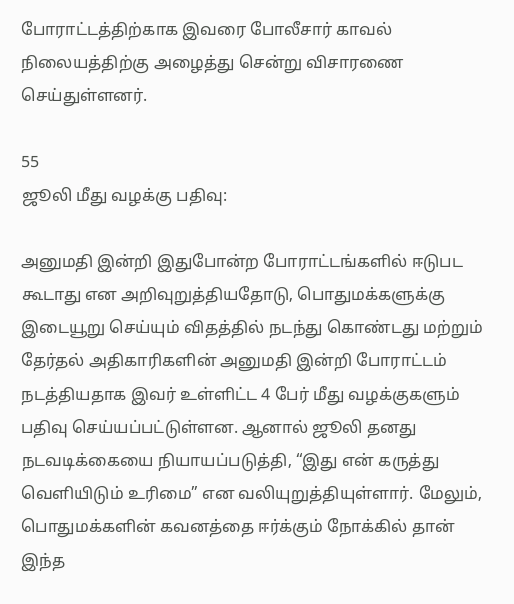போராட்டத்திற்காக இவரை போலீசார் காவல் நிலையத்திற்கு அழைத்து சென்று விசாரணை செய்துள்ளனர்.

55
ஜூலி மீது வழக்கு பதிவு:

அனுமதி இன்றி இதுபோன்ற போராட்டங்களில் ஈடுபட கூடாது என அறிவுறுத்தியதோடு, பொதுமக்களுக்கு இடையூறு செய்யும் விதத்தில் நடந்து கொண்டது மற்றும் தேர்தல் அதிகாரிகளின் அனுமதி இன்றி போராட்டம் நடத்தியதாக இவர் உள்ளிட்ட 4 பேர் மீது வழக்குகளும் பதிவு செய்யப்பட்டுள்ளன. ஆனால் ஜூலி தனது நடவடிக்கையை நியாயப்படுத்தி, “இது என் கருத்து வெளியிடும் உரிமை” என வலியுறுத்தியுள்ளார். மேலும், பொதுமக்களின் கவனத்தை ஈர்க்கும் நோக்கில் தான் இந்த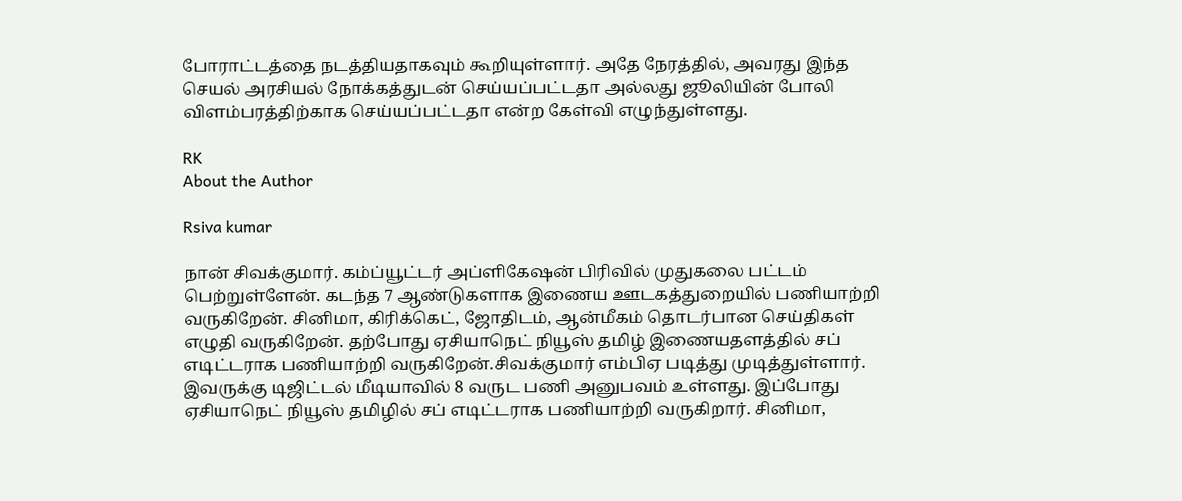போராட்டத்தை நடத்தியதாகவும் கூறியுள்ளார். அதே நேரத்தில், அவரது இந்த செயல் அரசியல் நோக்கத்துடன் செய்யப்பட்டதா அல்லது ஜூலியின் போலி விளம்பரத்திற்காக செய்யப்பட்டதா என்ற கேள்வி எழுந்துள்ளது.

RK
About the Author

Rsiva kumar

நான் சிவக்குமார். கம்ப்யூட்டர் அப்ளிகேஷன் பிரிவில் முதுகலை பட்டம் பெற்றுள்ளேன். கடந்த 7 ஆண்டுகளாக இணைய ஊடகத்துறையில் பணியாற்றி வருகிறேன். சினிமா, கிரிக்கெட், ஜோதிடம், ஆன்மீகம் தொடர்பான செய்திகள் எழுதி வருகிறேன். தற்போது ஏசியாநெட் நியூஸ் தமிழ் இணையதளத்தில் சப் எடிட்டராக பணியாற்றி வருகிறேன்.சிவக்குமார் எம்பிஏ படித்து முடித்துள்ளார். இவருக்கு டிஜிட்டல் மீடியாவில் 8 வருட பணி அனுபவம் உள்ளது. இப்போது ஏசியாநெட் நியூஸ் தமிழில் சப் எடிட்டராக பணியாற்றி வருகிறார். சினிமா,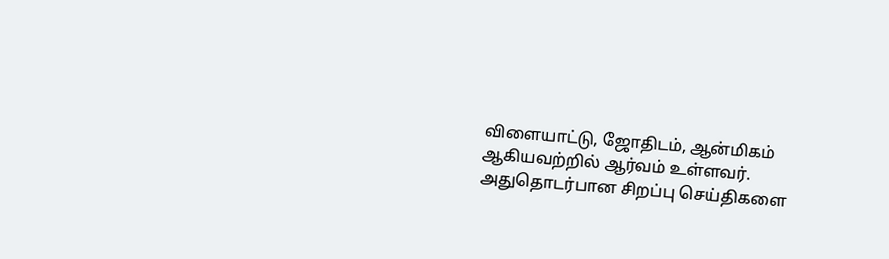விளையாட்டு, ஜோதிடம், ஆன்மிகம் ஆகியவற்றில் ஆர்வம் உள்ளவர். அதுதொடர்பான சிறப்பு செய்திகளை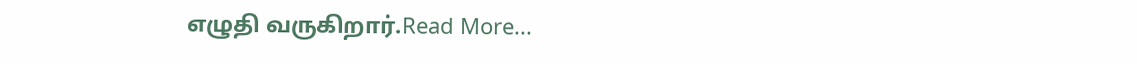எழுதி வருகிறார்.Read More...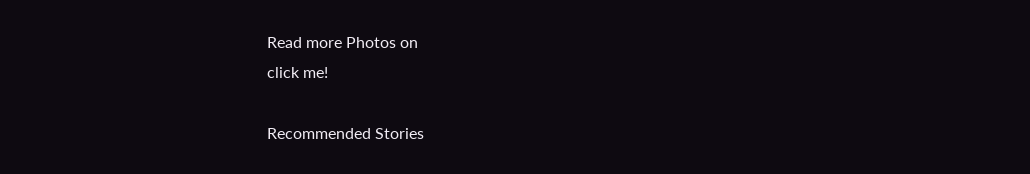Read more Photos on
click me!

Recommended Stories